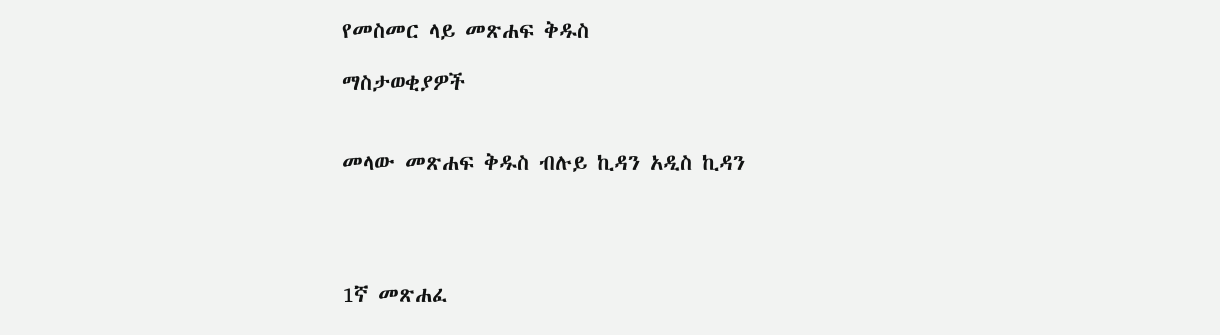የመስመር ላይ መጽሐፍ ቅዱስ

ማስታወቂያዎች


መላው መጽሐፍ ቅዱስ ብሉይ ኪዳን አዲስ ኪዳን




1ኛ መጽሐፈ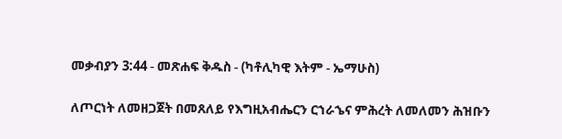መቃብያን 3:44 - መጽሐፍ ቅዱስ - (ካቶሊካዊ እትም - ኤማሁስ)

ለጦርነት ለመዘጋጀት በመጸለይ የእግዚአብሔርን ርኀራኄና ምሕረት ለመለመን ሕዝቡን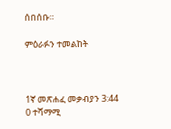ሰበሰቡ።

ምዕራፉን ተመልከት



1ኛ መጽሐፈ መቃብያን 3:44
0 ተሻማሚ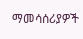ማመሳሰሪያዎች